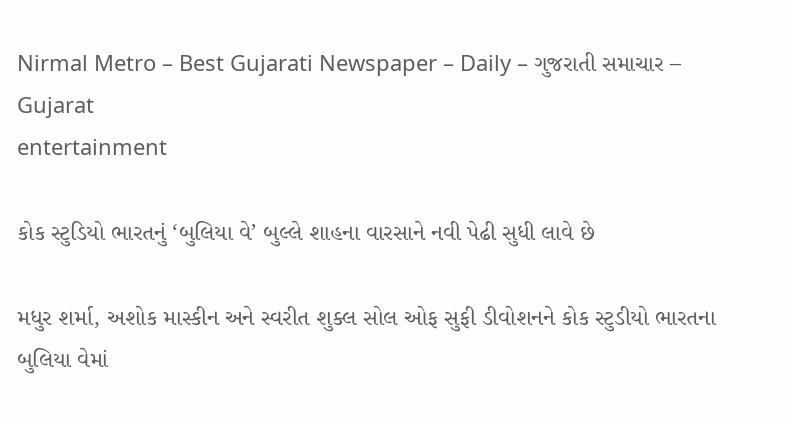Nirmal Metro – Best Gujarati Newspaper – Daily – ગુજરાતી સમાચાર – Gujarat
entertainment

કોક સ્ટુડિયો ભારતનું ‘બુલિયા વે’ બુલ્લે શાહના વારસાને નવી પેઢી સુધી લાવે છે

મધુર શર્મા, અશોક માસ્કીન અને સ્વરીત શુક્લ સોલ ઓફ સુફી ડીવોશનને કોક સ્ટુડીયો ભારતના બુલિયા વેમાં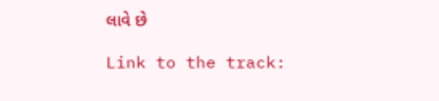લાવે છે

Link to the track: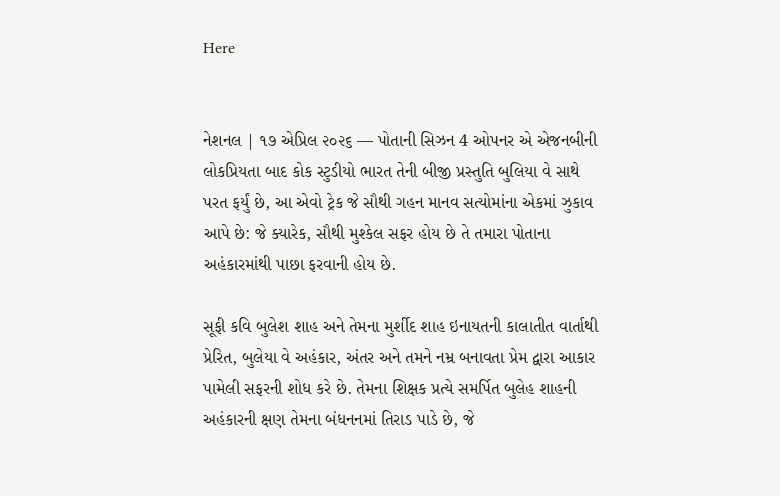Here


નેશનલ | ૧૭ એપ્રિલ ૨૦૨૬ — પોતાની સિઝન 4 ઓપનર એ એજનબીની લોકપ્રિયતા બાદ કોક સ્ટુડીયો ભારત તેની બીજી પ્રસ્તુતિ બુલિયા વે સાથે પરત ફર્યું છે, આ એવો ટ્રેક જે સૌથી ગહન માનવ સત્યોમાંના એકમાં ઝુકાવ આપે છે: જે ક્યારેક, સૌથી મુશ્કેલ સફર હોય છે તે તમારા પોતાના અહંકારમાંથી પાછા ફરવાની હોય છે.

સૂફી કવિ બુલેશ શાહ અને તેમના મુર્શીદ શાહ ઇનાયતની કાલાતીત વાર્તાથી પ્રેરિત, બુલેયા વે અહંકાર, અંતર અને તમને નમ્ર બનાવતા પ્રેમ દ્વારા આકાર પામેલી સફરની શોધ કરે છે. તેમના શિક્ષક પ્રત્યે સમર્પિત બુલેહ શાહની અહંકારની ક્ષણ તેમના બંધનનમાં તિરાડ પાડે છે, જે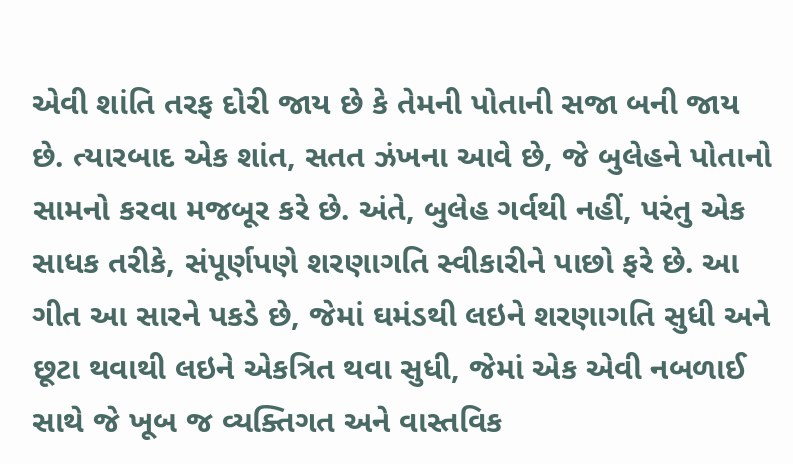એવી શાંતિ તરફ દોરી જાય છે કે તેમની પોતાની સજા બની જાય છે. ત્યારબાદ એક શાંત, સતત ઝંખના આવે છે, જે બુલેહને પોતાનો સામનો કરવા મજબૂર કરે છે. અંતે, બુલેહ ગર્વથી નહીં, પરંતુ એક સાધક તરીકે, સંપૂર્ણપણે શરણાગતિ સ્વીકારીને પાછો ફરે છે. આ ગીત આ સારને પકડે છે, જેમાં ઘમંડથી લઇને શરણાગતિ સુધી અને છૂટા થવાથી લઇને એકત્રિત થવા સુધી, જેમાં એક એવી નબળાઈ સાથે જે ખૂબ જ વ્યક્તિગત અને વાસ્તવિક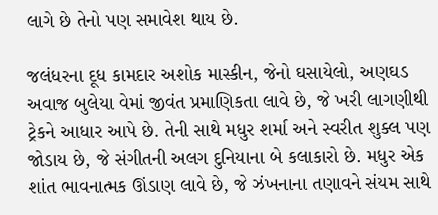લાગે છે તેનો પણ સમાવેશ થાય છે.

જલંધરના દૂધ કામદાર અશોક માસ્કીન, જેનો ઘસાયેલો, અણઘડ અવાજ બુલેયા વેમાં જીવંત પ્રમાણિકતા લાવે છે, જે ખરી લાગણીથી ટ્રેકને આધાર આપે છે. તેની સાથે મધુર શર્મા અને સ્વરીત શુક્લ પણ જોડાય છે, જે સંગીતની અલગ દુનિયાના બે કલાકારો છે. મધુર એક શાંત ભાવનાત્મક ઊંડાણ લાવે છે, જે ઝંખનાના તણાવને સંયમ સાથે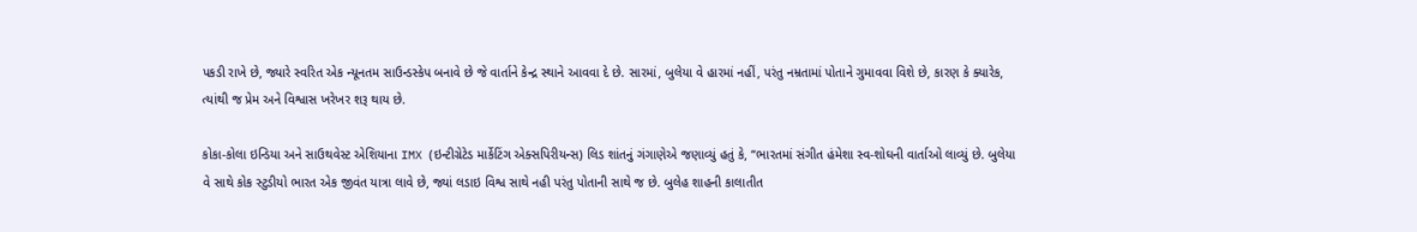પકડી રાખે છે, જ્યારે સ્વરિત એક ન્યૂનતમ સાઉન્ડસ્કેપ બનાવે છે જે વાર્તાને કેન્દ્ર સ્થાને આવવા દે છે. સારમાં, બુલેયા વે હારમાં નહીં, પરંતુ નમ્રતામાં પોતાને ગુમાવવા વિશે છે, કારણ કે ક્યારેક, ત્યાંથી જ પ્રેમ અને વિશ્વાસ ખરેખર શરૂ થાય છે.

કોકા-કોલા ઇન્ડિયા અને સાઉથવેસ્ટ એશિયાના IMX (ઇન્ટીગ્રેટેડ માર્કેટિંગ એક્સપિરીયન્સ) લિડ શાંતનું ગંગાણેએ જણાવ્યું હતું કે, “ભારતમાં સંગીત હંમેશા સ્વ-શોઘની વાર્તાઓ લાવ્યું છે. બુલેયા વે સાથે કોક સ્ટુડીયો ભારત એક જીવંત યાત્રા લાવે છે, જ્યાં લડાઇ વિશ્વ સાથે નહી પરંતુ પોતાની સાથે જ છે. બુલેહ શાહની કાલાતીત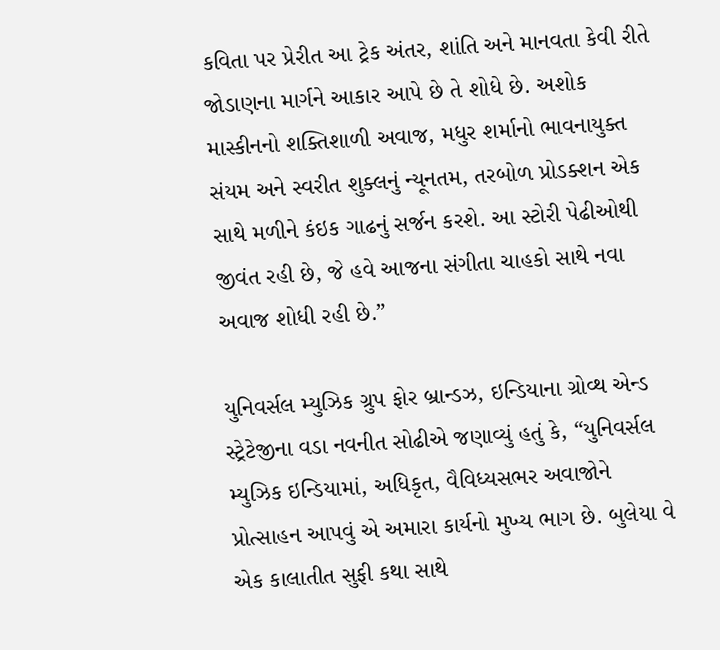કવિતા પર પ્રેરીત આ ટ્રેક અંતર, શાંતિ અને માનવતા કેવી રીતે જોડાણના માર્ગને આકાર આપે છે તે શોધે છે. અશોક માસ્કીનનો શક્તિશાળી અવાજ, મધુર શર્માનો ભાવનાયુક્ત સંયમ અને સ્વરીત શુક્લનું ન્યૂનતમ, તરબોળ પ્રોડક્શન એક સાથે મળીને કંઇક ગાઢનું સર્જન કરશે. આ સ્ટોરી પેઢીઓથી જીવંત રહી છે, જે હવે આજના સંગીતા ચાહકો સાથે નવા અવાજ શોધી રહી છે.”

યુનિવર્સલ મ્યુઝિક ગ્રુપ ફોર બ્રાન્ડઝ, ઇન્ડિયાના ગ્રોવ્થ એન્ડ સ્ટ્રેટેજીના વડા નવનીત સોઢીએ જણાવ્યું હતું કે, “યુનિવર્સલ મ્યુઝિક ઇન્ડિયામાં, અધિકૃત, વૈવિધ્યસભર અવાજોને પ્રોત્સાહન આપવું એ અમારા કાર્યનો મુખ્ય ભાગ છે. બુલેયા વે એક કાલાતીત સુફી કથા સાથે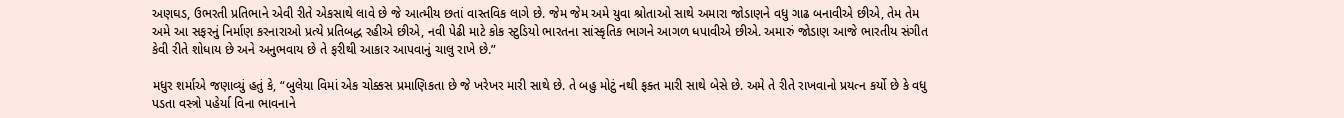અણઘડ, ઉભરતી પ્રતિભાને એવી રીતે એકસાથે લાવે છે જે આત્મીય છતાં વાસ્તવિક લાગે છે. જેમ જેમ અમે યુવા શ્રોતાઓ સાથે અમારા જોડાણને વધુ ગાઢ બનાવીએ છીએ, તેમ તેમ અમે આ સફરનું નિર્માણ કરનારાઓ પ્રત્યે પ્રતિબદ્ધ રહીએ છીએ, નવી પેઢી માટે કોક સ્ટુડિયો ભારતના સાંસ્કૃતિક ભાગને આગળ ધપાવીએ છીએ. અમારું જોડાણ આજે ભારતીય સંગીત કેવી રીતે શોધાય છે અને અનુભવાય છે તે ફરીથી આકાર આપવાનું ચાલુ રાખે છે.”

મધુર શર્માએ જણાવ્યું હતું કે, “બુલેયા વિમાં એક ચોક્કસ પ્રમાણિકતા છે જે ખરેખર મારી સાથે છે. તે બહુ મોટું નથી ફક્ત મારી સાથે બેસે છે. અમે તે રીતે રાખવાનો પ્રયત્ન કર્યો છે કે વધુ પડતા વસ્ત્રો પહેર્યા વિના ભાવનાને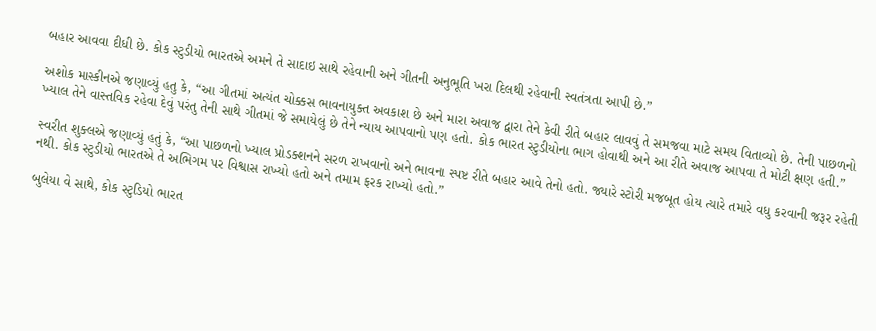બહાર આવવા દીધી છે. કોક સ્ટુડીયો ભારતએ અમને તે સાદાઇ સાથે રહેવાની અને ગીતની અનુભૂતિ ખરા દિલથી રહેવાની સ્વતંત્રતા આપી છે.”

અશોક માસ્કીનએ જણાવ્યું હતુ કે, “આ ગીતમાં અત્યંત ચોક્કસ ભાવનાયુક્ત અવકાશ છે અને મારા અવાજ દ્વારા તેને કેવી રીતે બહાર લાવવું તે સમજવા માટે સમય વિતાવ્યો છે. તેની પાછળનો ખ્યાલ તેને વાસ્તવિક રહેવા દેવું પરંતુ તેની સાથે ગીતમાં જે સમાયેલું છે તેને ન્યાય આપવાનો પણ હતો. કોક ભારત સ્ટુડીયોના ભાગ હોવાથી અને આ રીતે અવાજ આપવા તે મોટી ક્ષણ હતી.”

સ્વરીત શુક્લએ જણાવ્યું હતું કે, “આ પાછળનો ખ્યાલ પ્રોડક્શનને સરળ રાખવાનો અને ભાવના સ્પષ્ટ રીતે બહાર આવે તેનો હતો. જ્યારે સ્ટોરી મજબૂત હોય ત્યારે તમારે વધુ કરવાની જરૂર રહેતી નથી. કોક સ્ટુડીયો ભારતએ તે અભિગમ પર વિશ્વાસ રાખ્યો હતો અને તમામ ફરક રાખ્યો હતો.”

બુલેયા વે સાથે, કોક સ્ટુડિયો ભારત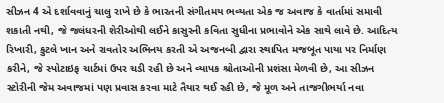સીઝન 4 એ દર્શાવવાનું ચાલુ રાખે છે કે ભારતની સંગીતમય ભવ્યતા એક જ અવાજ કે વાર્તામાં સમાવી શકાતી નથી, જે જલંધરની શેરીઓથી લઈને કાસુરની કવિતા સુધીના પ્રભાવોને એક સાથે લાવે છે. આદિત્ય રિખારી, કુટલે ખાન અને રાવતોર અભિનય કરતી એ અજનબી દ્વારા સ્થાપિત મજબૂત પાયા પર નિર્માણ કરીને, જે સ્પોટાઇફ ચાર્ટમાં ઉપર ચડી રહી છે અને વ્યાપક શ્રોતાઓની પ્રશંસા મેળવી છે, આ સીઝન સ્ટોરીની જેમ અવાજમાં પણ પ્રવાસ કરવા માટે તૈયાર થઈ રહી છે, જે મૂળ અને તાજગીભર્યા નવા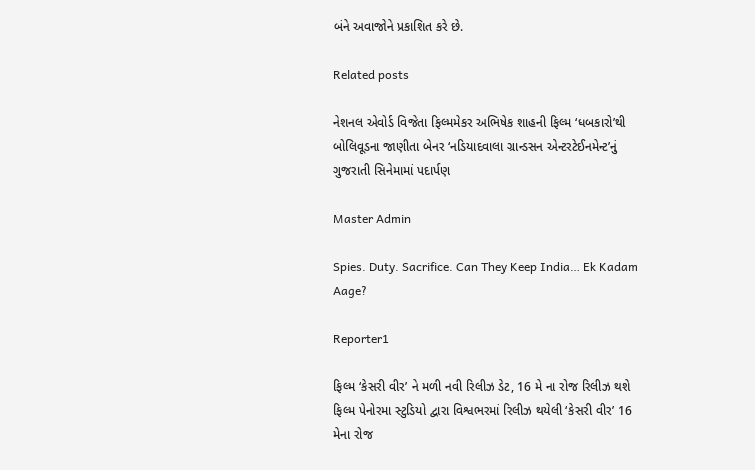બંને અવાજોને પ્રકાશિત કરે છે.

Related posts

નેશનલ એવોર્ડ વિજેતા ફિલ્મમેકર અભિષેક શાહની ફિલ્મ ‘ધબકારો’થી બોલિવૂડના જાણીતા બેનર ‘નડિયાદવાલા ગ્રાન્ડસન એન્ટરટેઈનમેન્ટ’નું ગુજરાતી સિનેમામાં પદાર્પણ

Master Admin

Spies. Duty. Sacrifice. Can They Keep India… Ek Kadam Aage?

Reporter1

ફિલ્મ ‘કેસરી વીર’ ને મળી નવી રિલીઝ ડેટ, 16 મે ના રોજ રિલીઝ થશે ફિલ્મ પેનોરમા સ્ટુડિયો દ્વારા વિશ્વભરમાં રિલીઝ થયેલી ‘કેસરી વીર’ 16 મેના રોજ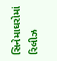સિનેમાઘરોમાં રિલીઝ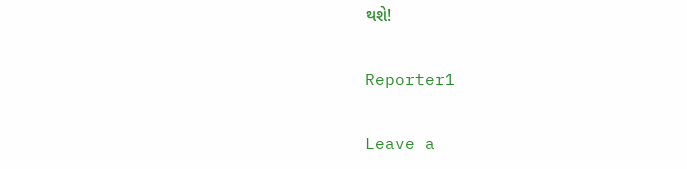થશે!

Reporter1

Leave a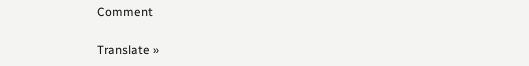Comment

Translate »